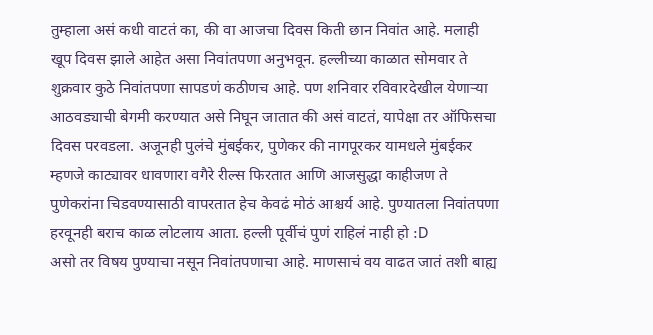तुम्हाला असं कधी वाटतं का, की वा आजचा दिवस किती छान निवांत आहे. मलाही खूप दिवस झाले आहेत असा निवांतपणा अनुभवून. हल्लीच्या काळात सोमवार ते शुक्रवार कुठे निवांतपणा सापडणं कठीणच आहे. पण शनिवार रविवारदेखील येणाऱ्या आठवड्याची बेगमी करण्यात असे निघून जातात की असं वाटतं, यापेक्षा तर ऑफिसचा दिवस परवडला. अजूनही पुलंचे मुंबईकर, पुणेकर की नागपूरकर यामधले मुंबईकर म्हणजे काट्यावर धावणारा वगैरे रील्स फिरतात आणि आजसुद्धा काहीजण ते पुणेकरांना चिडवण्यासाठी वापरतात हेच केवढं मोठं आश्चर्य आहे. पुण्यातला निवांतपणा हरवूनही बराच काळ लोटलाय आता. हल्ली पूर्वीचं पुणं राहिलं नाही हो :D
असो तर विषय पुण्याचा नसून निवांतपणाचा आहे. माणसाचं वय वाढत जातं तशी बाह्य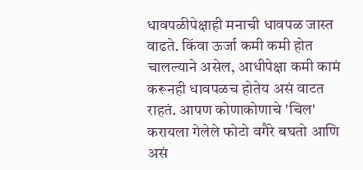धावपळीपेक्षाही मनाची धावपळ जास्त वाढते. किंवा ऊर्जा कमी कमी होत चालल्याने असेल, आधीपेक्षा कमी कामं करूनही धावपळच होतेय असं वाटत राहतं. आपण कोणाकोणाचे 'चिल' करायला गेलेले फोटो वगैरे बघतो आणि असं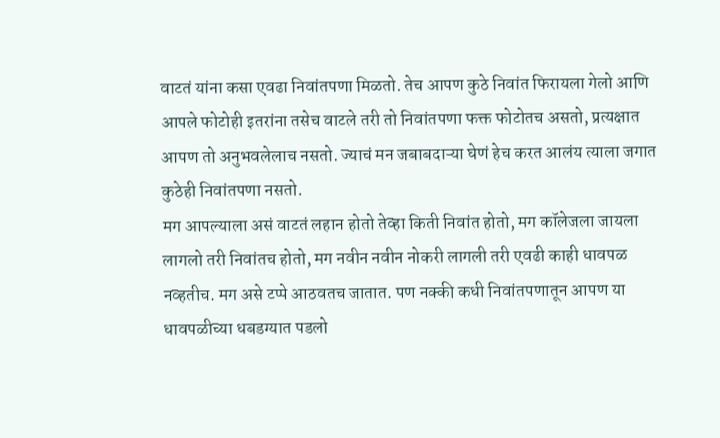वाटतं यांना कसा एवढा निवांतपणा मिळतो. तेच आपण कुठे निवांत फिरायला गेलो आणि आपले फोटोही इतरांना तसेच वाटले तरी तो निवांतपणा फक्त फोटोतच असतो, प्रत्यक्षात आपण तो अनुभवलेलाच नसतो. ज्याचं मन जबाबदाऱ्या घेणं हेच करत आलंय त्याला जगात कुठेही निवांतपणा नसतो.
मग आपल्याला असं वाटतं लहान होतो तेव्हा किती निवांत होतो, मग कॉलेजला जायला लागलो तरी निवांतच होतो, मग नवीन नवीन नोकरी लागली तरी एवढी काही धावपळ नव्हतीच. मग असे टप्पे आठवतच जातात. पण नक्की कधी निवांतपणातून आपण या धावपळीच्या धबडग्यात पडलो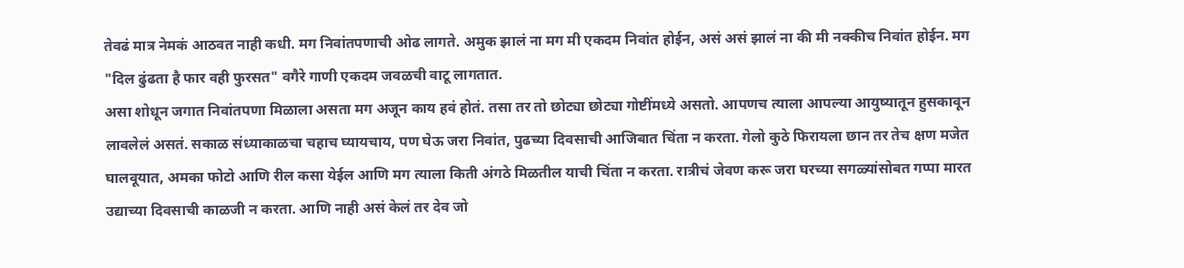तेवढं मात्र नेमकं आठवत नाही कधी. मग निवांतपणाची ओढ लागते. अमुक झालं ना मग मी एकदम निवांत होईन, असं असं झालं ना की मी नक्कीच निवांत होईन. मग "दिल ढुंढता है फार वही फुरसत" वगैरे गाणी एकदम जवळची वाटू लागतात.
असा शोधून जगात निवांतपणा मिळाला असता मग अजून काय हवं होतं. तसा तर तो छोट्या छोट्या गोष्टींमध्ये असतो. आपणच त्याला आपल्या आयुष्यातून हुसकावून लावलेलं असतं. सकाळ संध्याकाळचा चहाच घ्यायचाय, पण घेऊ जरा निवांत, पुढच्या दिवसाची आजिबात चिंता न करता. गेलो कुठे फिरायला छान तर तेच क्षण मजेत घालवूयात, अमका फोटो आणि रील कसा येईल आणि मग त्याला किती अंगठे मिळतील याची चिंता न करता. रात्रीचं जेवण करू जरा घरच्या सगळ्यांसोबत गप्पा मारत उद्याच्या दिवसाची काळजी न करता. आणि नाही असं केलं तर देव जो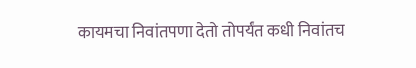कायमचा निवांतपणा देतो तोपर्यंत कधी निवांतच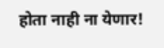होता नाही ना येणार!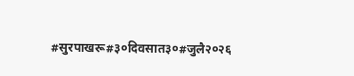#सुरपाखरू#३०दिवसात३०#जुलै२०२६